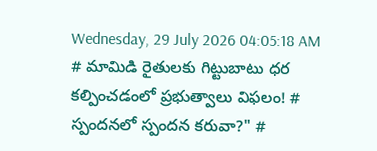Wednesday, 29 July 2026 04:05:18 AM
# మామిడి రైతులకు గిట్టుబాటు ధర కల్పించడంలో ప్రభుత్వాలు విఫలం! # స్పందనలో స్పందన కరువా?" #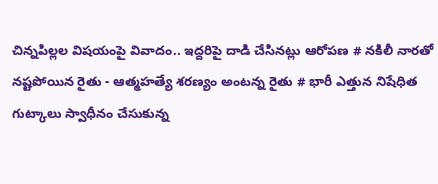చిన్నపిల్లల విషయంపై వివాదం.. ఇద్దరిపై దాడి చేసినట్లు ఆరోపణ # నకిలీ నారతో నష్టపోయిన రైతు - ఆత్మహత్యే శరణ్యం అంటన్న రైతు # భారీ ఎత్తున నిషేధిత గుట్కాలు స్వాధీనం చేసుకున్న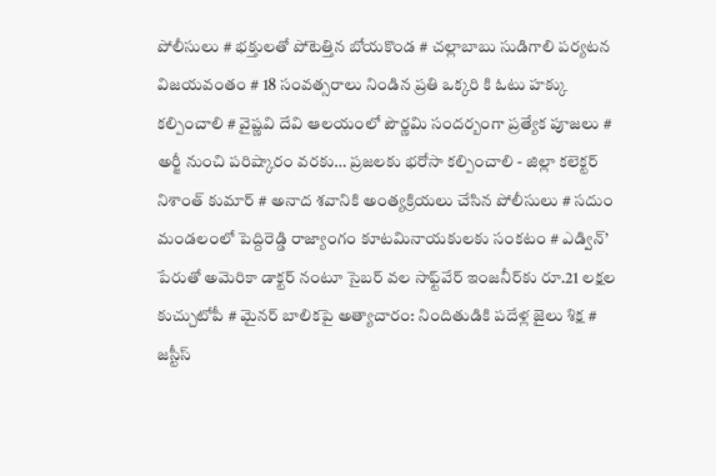పోలీసులు # భక్తులతో పోటెత్తిన బోయకొండ # చల్లాబాబు సుడిగాలి పర్యటన విజయవంతం # 18 సంవత్సరాలు నిండిన ప్రతి ఒక్కరి కి ఓటు హక్కు కల్పించాలి # వైష్ణవి దేవి ఆలయంలో పౌర్ణమి సందర్బంగా ప్రత్యేక పూజలు # అర్జీ నుంచి పరిష్కారం వరకు… ప్రజలకు భరోసా కల్పించాలి - జిల్లా కలెక్టర్ నిశాంత్ కుమార్ # అనాద శవానికి అంత్యక్రియలు చేసిన పోలీసులు # సదుం మండలంలో పెద్దిరెడ్డి రాజ్యాంగం కూటమినాయకులకు సంకటం # ఎడ్విన్’ పేరుతో అమెరికా డాక్టర్ నంటూ సైబర్ వల సాఫ్ట్‌వేర్ ఇంజనీర్‌కు రూ.21 లక్షల కుచ్చుటోపీ # మైనర్ బాలికపై అత్యాచారం: నిందితుడికి పదేళ్ల జైలు శిక్ష # జస్టీస్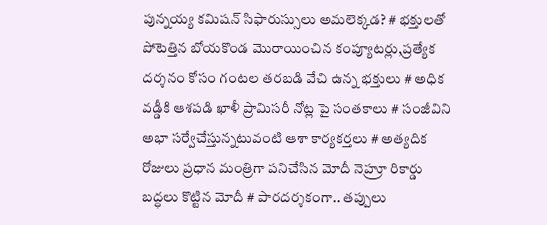పున్నయ్య కమిషన్ సిఫారుస్సులు అమలెక్కడ? # భక్తులతో పోటెత్తిన బోయకొండ మొరాయించిన కంప్యూటర్లు,ప్రత్యేక దర్శనం కోసం గంటల తరబడి వేచి ఉన్న భక్తులు # అధిక వడ్డీకి ఆశపడి ఖాళీ ప్రామిసరీ నోట్ల పై సంతకాలు # సంజీవిని అభా సర్వేచేస్తున్నటువంటి ఆశా కార్యకర్తలు # అత్యదిక రోజులు ప్రధాన మంత్రిగా పనిచేసిన మోదీ నెహ్రూ రికార్డు బద్ధలు కొట్టిన మోదీ # పారదర్శకంగా.. తప్పులు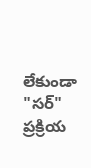లేకుండా "సర్" ప్రక్రియ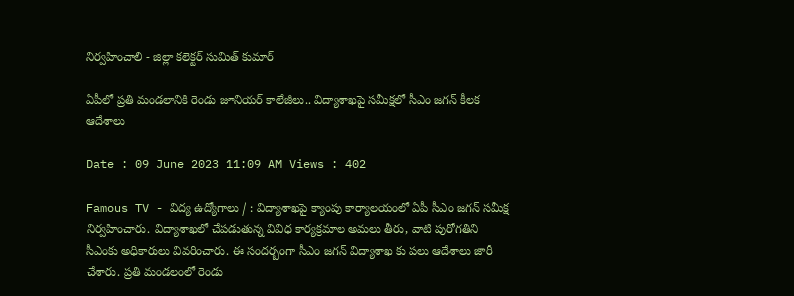నిర్వహించాలి - జిల్లా కలెక్టర్ సుమిత్ కుమార్

ఏపీలో ప్రతి మండలానికి రెండు జూనియర్‌ కాలేజీలు.. విద్యాశాఖపై సమీక్షలో సీఎం జగన్‌ కీలక ఆదేశాలు

Date : 09 June 2023 11:09 AM Views : 402

Famous TV - విద్య ఉద్యోగాలు / : విద్యాశాఖపై క్యాంపు కార్యాలయంలో ఏపీ సీఎం జగన్‌ సమీక్ష నిర్వహించారు. విద్యాశాఖలో చేపడుతున్న వివిధ కార్యక్రమాల అమలు తీరు, వాటి పురోగతిని సీఎంకు అధికారులు వివరించారు. ఈ సందర్బంగా సీఎం జగన్ విద్యాశాఖ కు పలు ఆదేశాలు జారీ చేశారు. ప్రతి మండలంలో రెండు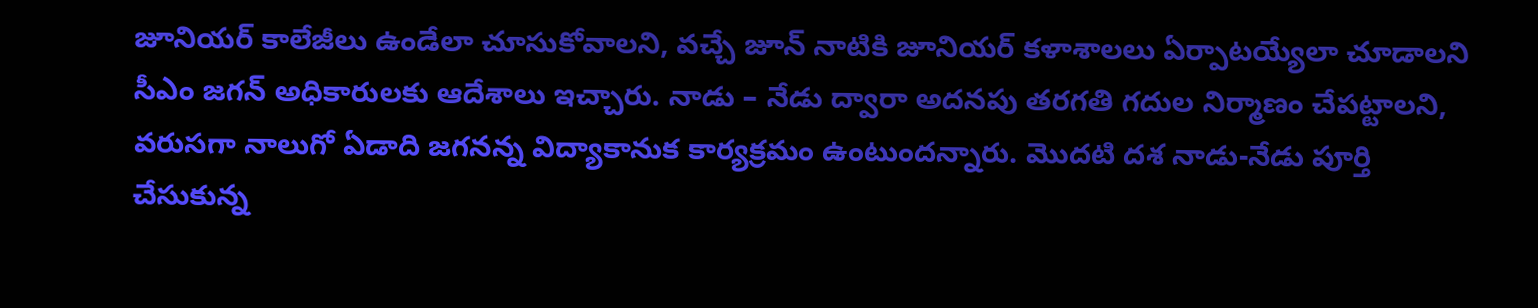జూనియర్‌ కాలేజీలు ఉండేలా చూసుకోవాలని, వచ్చే జూన్‌ నాటికి జూనియర్‌ కళాశాలలు ఏర్పాటయ్యేలా చూడాలని సీఎం జగన్ అధికారులకు ఆదేశాలు ఇచ్చారు. నాడు – నేడు ద్వారా అదనపు తరగతి గదుల నిర్మాణం చేపట్టాలని, వరుసగా నాలుగో ఏడాది జగనన్న విద్యాకానుక కార్యక్రమం ఉంటుందన్నారు. మొదటి దశ నాడు-నేడు పూర్తి చేసుకున్న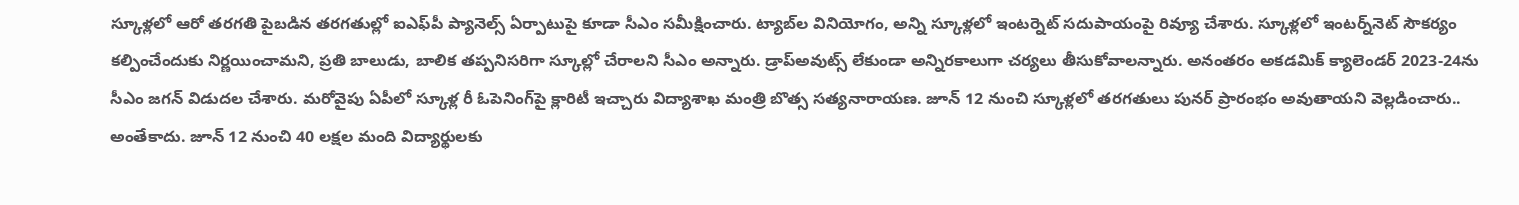స్కూళ్లలో ఆరో తరగతి పైబడిన తరగతుల్లో ఐఎఫ్‌పీ ప్యానెల్స్‌ ఏర్పాటుపై కూడా సీఎం సమీక్షించారు. ట్యాబ్‌ల వినియోగం, అన్ని స్కూళ్లలో ఇంటర్నెట్‌ సదుపాయంపై రివ్యూ చేశారు. స్కూళ్లలో ఇంటర్న్‌నెట్‌ సౌకర్యం కల్పించేందుకు నిర్ణయించామని, ప్రతి బాలుడు, బాలిక తప్పనిసరిగా స్కూల్లో చేరాలని సీఎం అన్నారు. డ్రాప్‌అవుట్స్‌ లేకుండా అన్నిరకాలుగా చర్యలు తీసుకోవాలన్నారు. అనంతరం అకడమిక్‌ క్యాలెండర్‌ 2023-24ను సీఎం జగన్ విడుదల చేశారు. మరోవైపు ఏపీలో స్కూళ్ల రీ ఓపెనింగ్‌పై క్లారిటీ ఇచ్చారు విద్యాశాఖ మంత్రి బొత్స సత్యనారాయణ. జూన్ 12 నుంచి స్కూళ్లలో తరగతులు పునర్‌ ప్రారంభం అవుతాయని వెల్లడించారు.. అంతేకాదు. జూన్ 12 నుంచి 40 లక్షల మంది విద్యార్థులకు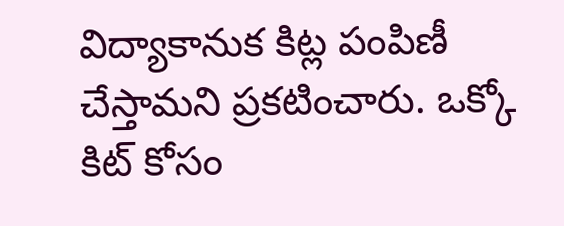విద్యాకానుక కిట్ల పంపిణీ చేస్తామని ప్రకటించారు. ఒక్కో కిట్ కోసం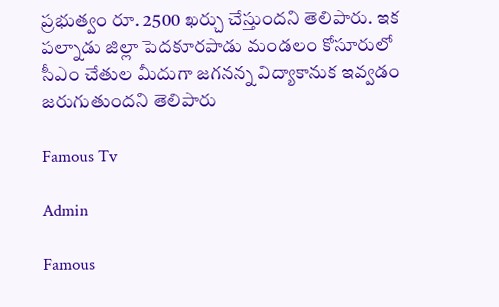ప్రభుత్వం రూ. 2500 ఖర్చు చేస్తుందని తెలిపారు. ఇక పల్నాడు జిల్లా పెదకూరపాడు మండలం కోసూరులో సీఎం చేతుల మీదుగా జగనన్న విద్యాకానుక ఇవ్వడం జరుగుతుందని తెలిపారు

Famous Tv

Admin

Famous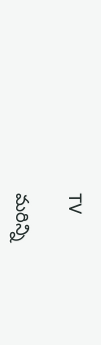TV

మరిన్ని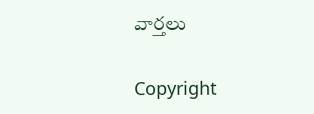వార్తలు

Copyright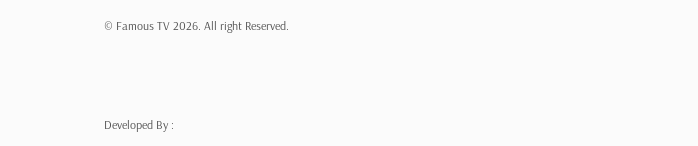© Famous TV 2026. All right Reserved.



Developed By :